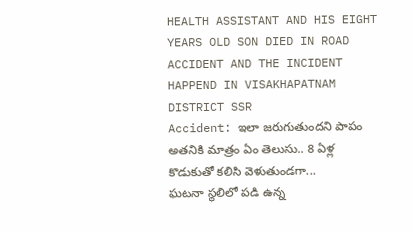HEALTH ASSISTANT AND HIS EIGHT YEARS OLD SON DIED IN ROAD ACCIDENT AND THE INCIDENT HAPPEND IN VISAKHAPATNAM DISTRICT SSR
Accident: ఇలా జరుగుతుందని పాపం అతనికి మాత్రం ఏం తెలుసు.. 8 ఏళ్ల కొడుకుతో కలిసి వెళుతుండగా...
ఘటనా స్థలిలో పడి ఉన్న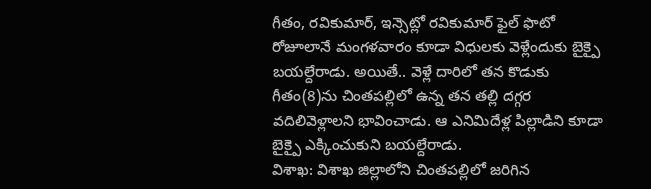గీతం, రవికుమార్, ఇన్సెట్లో రవికుమార్ ఫైల్ ఫొటో
రోజూలానే మంగళవారం కూడా విధులకు వెళ్లేందుకు బైక్పై బయల్దేరాడు. అయితే.. వెళ్లే దారిలో తన కొడుకు గీతం(8)ను చింతపల్లిలో ఉన్న తన తల్లి దగ్గర వదిలివెళ్లాలని భావించాడు. ఆ ఎనిమిదేళ్ల పిల్లాడిని కూడా బైక్పై ఎక్కించుకుని బయల్దేరాడు.
విశాఖ: విశాఖ జిల్లాలోని చింతపల్లిలో జరిగిన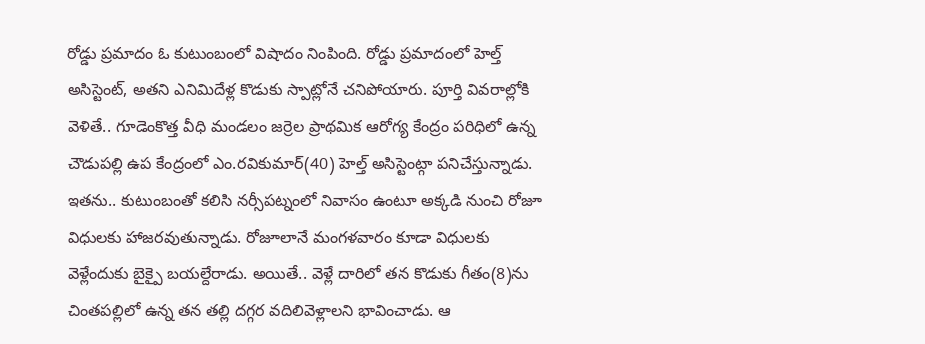రోడ్డు ప్రమాదం ఓ కుటుంబంలో విషాదం నింపింది. రోడ్డు ప్రమాదంలో హెల్త్ అసిస్టెంట్, అతని ఎనిమిదేళ్ల కొడుకు స్పాట్లోనే చనిపోయారు. పూర్తి వివరాల్లోకి వెళితే.. గూడెంకొత్త వీధి మండలం జర్రెల ప్రాథమిక ఆరోగ్య కేంద్రం పరిధిలో ఉన్న చౌడుపల్లి ఉప కేంద్రంలో ఎం.రవికుమార్(40) హెల్త్ అసిస్టెంట్గా పనిచేస్తున్నాడు. ఇతను.. కుటుంబంతో కలిసి నర్సీపట్నంలో నివాసం ఉంటూ అక్కడి నుంచి రోజూ విధులకు హాజరవుతున్నాడు. రోజూలానే మంగళవారం కూడా విధులకు వెళ్లేందుకు బైక్పై బయల్దేరాడు. అయితే.. వెళ్లే దారిలో తన కొడుకు గీతం(8)ను చింతపల్లిలో ఉన్న తన తల్లి దగ్గర వదిలివెళ్లాలని భావించాడు. ఆ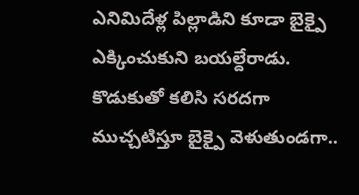ఎనిమిదేళ్ల పిల్లాడిని కూడా బైక్పై ఎక్కించుకుని బయల్దేరాడు. కొడుకుతో కలిసి సరదగా ముచ్చటిస్తూ బైక్పై వెళుతుండగా..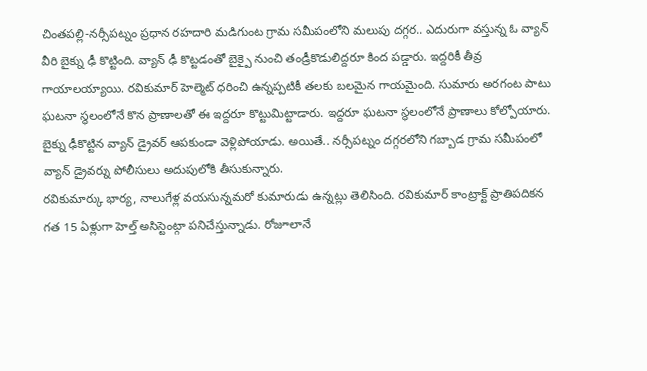చింతపల్లి-నర్సీపట్నం ప్రధాన రహదారి మడిగుంట గ్రామ సమీపంలోని మలుపు దగ్గర.. ఎదురుగా వస్తున్న ఓ వ్యాన్ వీరి బైక్ను ఢీ కొట్టింది. వ్యాన్ ఢీ కొట్టడంతో బైక్పై నుంచి తండ్రీకొడులిద్దరూ కింద పడ్డారు. ఇద్దరికీ తీవ్ర గాయాలయ్యాయి. రవికుమార్ హెల్మెట్ ధరించి ఉన్నప్పటికీ తలకు బలమైన గాయమైంది. సుమారు అరగంట పాటు ఘటనా స్థలంలోనే కొన ప్రాణాలతో ఈ ఇద్దరూ కొట్టుమిట్టాడారు. ఇద్దరూ ఘటనా స్థలంలోనే ప్రాణాలు కోల్పోయారు. బైక్ను ఢీకొట్టిన వ్యాన్ డ్రైవర్ ఆపకుండా వెళ్లిపోయాడు. అయితే.. నర్సీపట్నం దగ్గరలోని గబ్బాడ గ్రామ సమీపంలో వ్యాన్ డ్రైవర్ను పోలీసులు అదుపులోకి తీసుకున్నారు.
రవికుమార్కు భార్య, నాలుగేళ్ల వయసున్నమరో కుమారుడు ఉన్నట్లు తెలిసింది. రవికుమార్ కాంట్రాక్ట్ ప్రాతిపదికన గత 15 ఏళ్లుగా హెల్త్ అసిస్టెంట్గా పనిచేస్తున్నాడు. రోజూలానే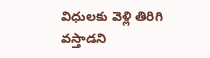విధులకు వెళ్లి తిరిగి వస్తాడని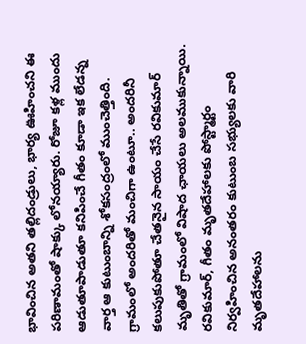భావించిన అతని తల్లిదండ్రులు, భార్య ఊహించని ఈ పరిణామంతో షాక్కు లోనయ్యారు. రోజూ కళ్ల ముందు ఆడుతూపాడుతూ కనిపించే గీతం కూడా ఇక లేడన్న వార్త ఆ కుటుంబాన్ని శోకసంద్రంలో ముంచెత్తింది. గ్రామంలో అందరితో మంచిగా ఉంటూ.. అందరినీ కలుపుకుపోతూ చేతనైన సాయం చేసే రవికుమార్ మృతితో గ్రామంలో విషాద ఛాయలు అలముకున్నాయి.
రవికుమార్, గీతం మృతదేహాలకు పోస్ట్మార్టం నిర్వహించిన అనంతరం కుటుంబ సభ్యులకు వారి మృతదేహాలను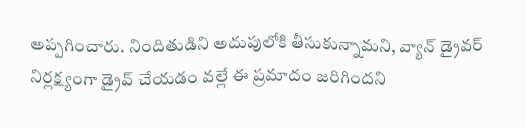అప్పగించారు. నిందితుడిని అదుపులోకి తీసుకున్నామని, వ్యాన్ డ్రైవర్ నిర్లక్ష్యంగా డ్రైవ్ చేయడం వల్లే ఈ ప్రమాదం జరిగిందని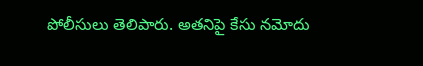పోలీసులు తెలిపారు. అతనిపై కేసు నమోదు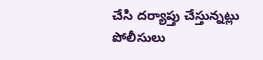చేసి దర్యాప్తు చేస్తున్నట్లు పోలీసులు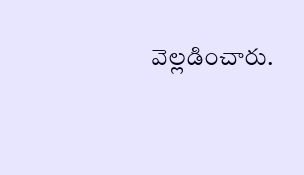వెల్లడించారు.